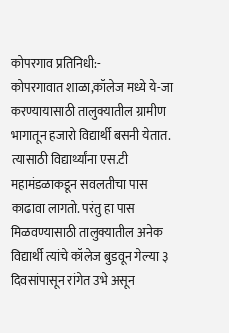कोपरगाव प्रतिनिधी:-
कोपरगावात शाळा,कॉलेज मध्ये ये-जा करण्यायासाठी तालुक्यातील ग्रामीण भागातून हजारो विद्यार्थी बसनी येतात. त्यासाठी विद्यार्थ्यांना एस.टी महामंडळाकडून सवलतीचा पास काढावा लागतो. परंतु हा पास मिळवण्यासाठी तालुक्यातील अनेक विद्यार्थी त्यांचे कॉलेज बुडवून गेल्या ३ दिवसांपासून रांगेत उभे असून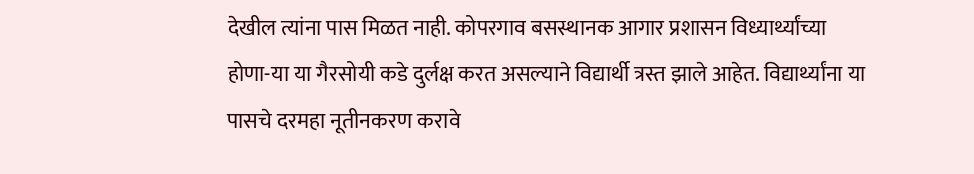देखील त्यांना पास मिळत नाही. कोपरगाव बसस्थानक आगार प्रशासन विध्यार्थ्यांच्या होणा-या या गैरसोयी कडे दुर्लक्ष करत असल्याने विद्यार्थी त्रस्त झाले आहेत. विद्यार्थ्यांना या पासचे दरमहा नूतीनकरण करावे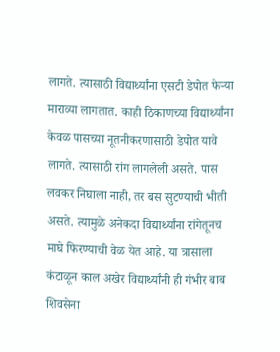लागते. त्यासाठी विद्यार्थ्यांना एसटी डेपोत फेऱ्या माराव्या लागतात. काही ठिकाणच्या विद्यार्थ्यांना केवळ पासच्या नूतनीकरणासाठी डेपोत यावे लागते. त्यासाठी रांग लागलेली असते. पास लवकर निघाला नाही, तर बस सुटण्याची भीती असते. त्यामुळे अनेकदा विद्यार्थ्यांना रांगेतूनच माघे फिरण्याची वेळ येत आहे. या त्रासाला कंटाळून काल अखेर विद्यार्थ्यांनी ही गंभीर बाब शिवसेना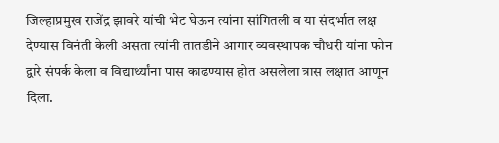जिल्हाप्रमुख राजेंद्र झावरे यांची भेट घेऊन त्यांना सांगितली व या संदर्भात लक्ष देण्यास विनंती केली असता त्यांनी तातडीने आगार व्यवस्थापक चौधरी यांना फोन द्वारे संपर्क केला व विद्यार्थ्यांना पास काढण्यास होत असलेला त्रास लक्षात आणून दिला.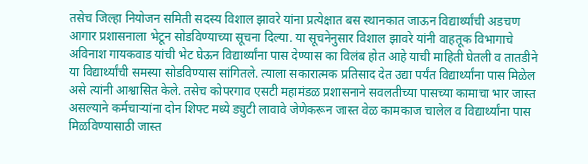तसेच जिल्हा नियोजन समिती सदस्य विशाल झावरे यांना प्रत्येक्षात बस स्थानकात जाऊन विद्यार्थ्यांची अडचण आगार प्रशासनाला भेटून सोडविण्याच्या सूचना दिल्या. या सूचनेनुसार विशाल झावरे यांनी वाहतूक विभागाचे अविनाश गायकवाड यांची भेट घेऊन विद्यार्थ्यांना पास देण्यास का विलंब होत आहे याची माहिती घेतली व तातडीने या विद्यार्थ्यांची समस्या सोडविण्यास सांगितले. त्याला सकारात्मक प्रतिसाद देत उद्या पर्यंत विद्यार्थ्यांना पास मिळेल असे त्यांनी आश्वासित केले. तसेच कोपरगाव एसटी महामंडळ प्रशासनाने सवलतीच्या पासच्या कामाचा भार जास्त असल्याने कर्मचाऱ्यांना दोन शिफ्ट मध्ये ड्युटी लावावे जेणेकरून जास्त वेळ कामकाज चालेल व विद्यार्थ्यांना पास मिळविण्यासाठी जास्त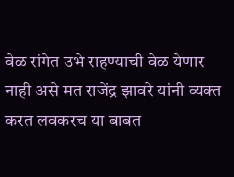वेळ रांगेत उभे राहण्याची वेळ येणार नाही असे मत राजेंद्र झावरे यांनी व्यक्त करत लवकरच या बाबत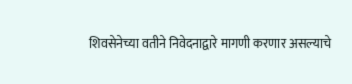शिवसेनेच्या वतीने निवेदनाद्वारे मागणी करणार असल्याचे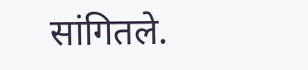सांगितले.